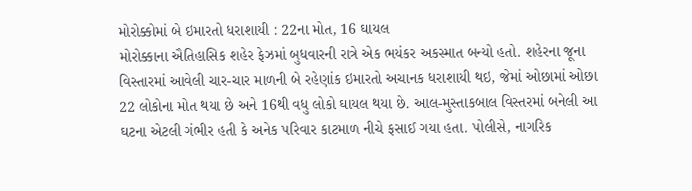મોરોક્કોમાં બે ઇમારતો ધરાશાયી : 22ના મોત, 16 ઘાયલ
મોરોક્કાના ઐતિહાસિક શહેર ફેઝમાં બુધવારની રાત્રે એક ભયંકર અકસ્માત બન્યો હતો. શહેરના જૂના વિસ્તારમાં આવેલી ચાર-ચાર માળની બે રહેણાંક ઇમારતો અચાનક ધરાશાયી થઇ, જેમાં ઓછામાં ઓછા 22 લોકોના મોત થયા છે અને 16થી વધુ લોકો ઘાયલ થયા છે. આલ-મુસ્તાકબાલ વિસ્તરમાં બનેલી આ ઘટના એટલી ગંભીર હતી કે અનેક પરિવાર કાટમાળ નીચે ફસાઈ ગયા હતા. પોલીસે, નાગરિક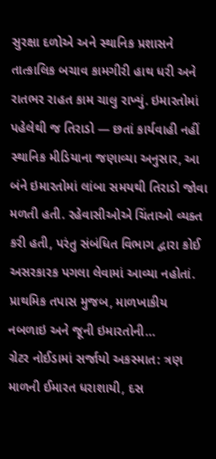સુરક્ષા દળોએ અને સ્થાનિક પ્રશાસને તાત્કાલિક બચાવ કામગીરી હાથ ધરી અને રાતભર રાહત કામ ચાલુ રાખ્યું. ઇમારતોમાં પહેલેથી જ તિરાડો — છતાં કાર્યવાહી નહીં સ્થાનિક મીડિયાના જણાવ્યા અનુસાર, આ બંને ઇમારતોમાં લાંબા સમયથી તિરાડો જોવા મળતી હતી. રહેવાસીઓએ ચિંતાઓ વ્યક્ત કરી હતી, પરંતુ સંબંધિત વિભાગ દ્વારા કોઈ અસરકારક પગલા લેવામાં આવ્યા નહોતાં. પ્રાથમિક તપાસ મુજબ, માળખાકીય નબળાઇ અને જૂની ઇમારતોની…
ગ્રેટર નોઈડામાં સર્જાયો અકસ્માત: ત્રણ માળની ઈમારત ધરાશાયી, દસ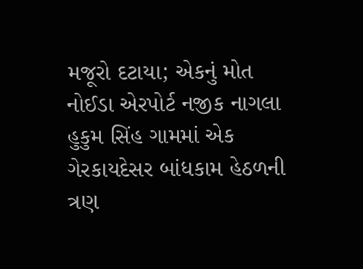મજૂરો દટાયા; એકનું મોત
નોઈડા એરપોર્ટ નજીક નાગલા હુકુમ સિંહ ગામમાં એક ગેરકાયદેસર બાંધકામ હેઠળની ત્રણ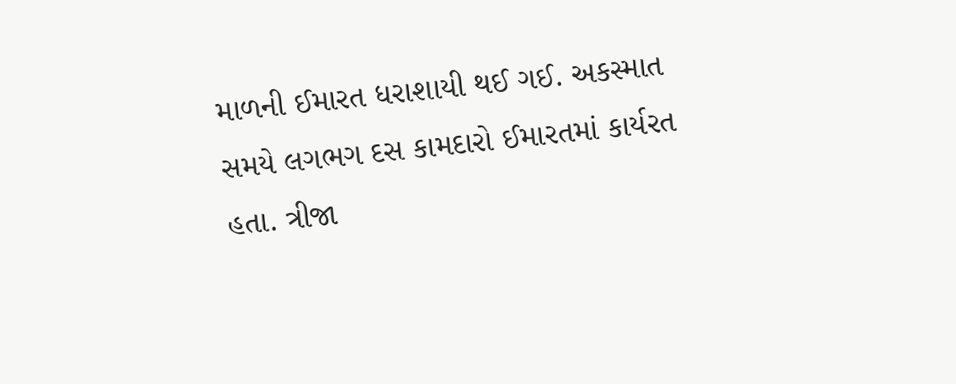માળની ઈમારત ધરાશાયી થઈ ગઈ. અકસ્માત સમયે લગભગ દસ કામદારો ઈમારતમાં કાર્યરત હતા. ત્રીજા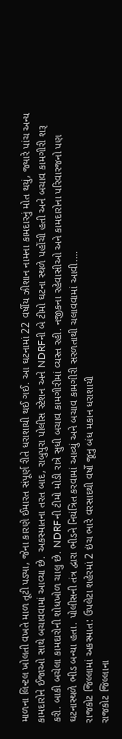માળના લિન્ટલ ખોલતી વખતે માળ તૂટી પડ્યા, જેના કારણે ઈમારત સંપૂર્ણ રીતે ધરાશાયી થઈ ગઈ. આ ઘટનામાં 22 વર્ષીય ઝીશાન નામના કામદારનું મોત થયું, જ્યારે પાંચ અન્ય કામદારોને ઈજાઓ સાથે બચાવવામાં આવ્યા છે. અકસ્માતના તરત બાદ, રાબુપુરા પોલીસ સ્ટેશન અને NDRFની બે ટીમો ઘટના સ્થળે પહોંચી હતી અને બચાવ કામગીરી શરૂ કરી. બાકી બચેલા કામદારોની શોધખોળ ચાલુ છે. NDRFની ટીમો મોડી રાત્રે સુધી બચાવ કામગીરીમાં વ્યસ્ત રહી. નજીકના રહેવાસીઓ અને કામદારોના પરિવારજનો પણ ઘટનાસ્થળે ભીડ બન્યા હતા. પોલીસની તંત્ર દ્વારા ભીડને નિયંત્રિત કરવામાં આવ્યું અને બચાવ કામગીરી સરળતાથી ચલાવવામાં આવી.…
રાજકોટ જિલ્લામાં અકસ્માત: ઉપલેટા શહેરમાં 2 ઇંચ ભારે વરસાદથી વર્ષો જૂનુ બંધ મકાન ધરાશાયી
રાજકોટ જિલ્લાના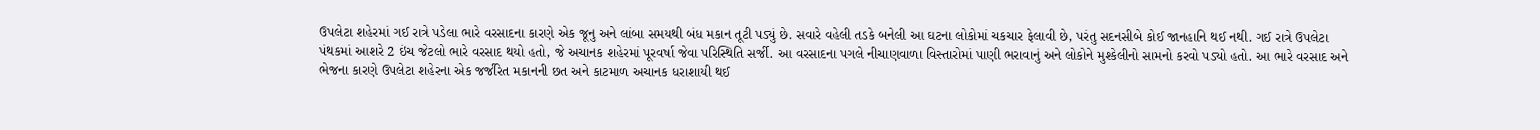ઉપલેટા શહેરમાં ગઈ રાત્રે પડેલા ભારે વરસાદના કારણે એક જૂનુ અને લાંબા સમયથી બંધ મકાન તૂટી પડ્યું છે. સવારે વહેલી તડકે બનેલી આ ઘટના લોકોમાં ચકચાર ફેલાવી છે, પરંતુ સદનસીબે કોઈ જાનહાનિ થઈ નથી. ગઈ રાત્રે ઉપલેટા પંથકમાં આશરે 2 ઇંચ જેટલો ભારે વરસાદ થયો હતો, જે અચાનક શહેરમાં પૂરવર્ષા જેવા પરિસ્થિતિ સર્જી. આ વરસાદના પગલે નીચાણવાળા વિસ્તારોમાં પાણી ભરાવાનું અને લોકોને મુશ્કેલીનો સામનો કરવો પડ્યો હતો. આ ભારે વરસાદ અને ભેજના કારણે ઉપલેટા શહેરના એક જર્જરિત મકાનની છત અને કાટમાળ અચાનક ધરાશાયી થઈ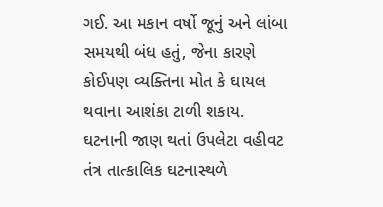ગઈ. આ મકાન વર્ષો જૂનું અને લાંબા સમયથી બંધ હતું, જેના કારણે કોઈપણ વ્યક્તિના મોત કે ઘાયલ થવાના આશંકા ટાળી શકાય. ઘટનાની જાણ થતાં ઉપલેટા વહીવટ તંત્ર તાત્કાલિક ઘટનાસ્થળે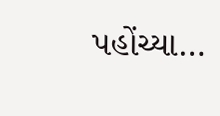પહોંચ્યા…